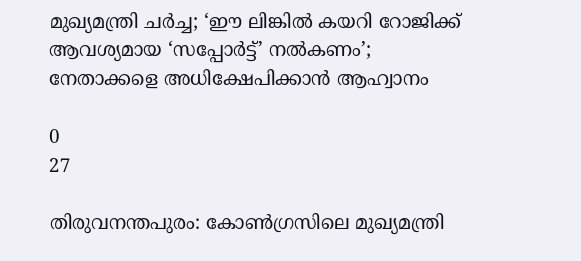മുഖ്യമന്ത്രി ചർച്ച; ‘ഈ ലിങ്കില്‍ കയറി റോജിക്ക് ആവശ്യമായ ‘സപ്പോർട്ട്’ നൽകണം’; നേതാക്കളെ അധിക്ഷേപിക്കാൻ ആഹ്വാനം

0
27

തിരുവനന്തപുരം: കോണ്‍ഗ്രസിലെ മുഖ്യമന്ത്രി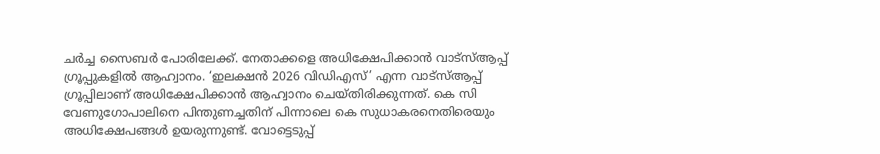ചര്‍ച്ച സൈബര്‍ പോരിലേക്ക്. നേതാക്കളെ അധിക്ഷേപിക്കാന്‍ വാട്‌സ്ആപ്പ് ഗ്രൂപ്പുകളില്‍ ആഹ്വാനം. ‘ഇലക്ഷന്‍ 2026 വിഡിഎസ്’ എന്ന വാട്‌സ്ആപ്പ് ഗ്രൂപ്പിലാണ് അധിക്ഷേപിക്കാന്‍ ആഹ്വാനം ചെയ്തിരിക്കുന്നത്. കെ സി വേണുഗോപാലിനെ പിന്തുണച്ചതിന് പിന്നാലെ കെ സുധാകരനെതിരെയും അധിക്ഷേപങ്ങള്‍ ഉയരുന്നുണ്ട്. വോട്ടെടുപ്പ്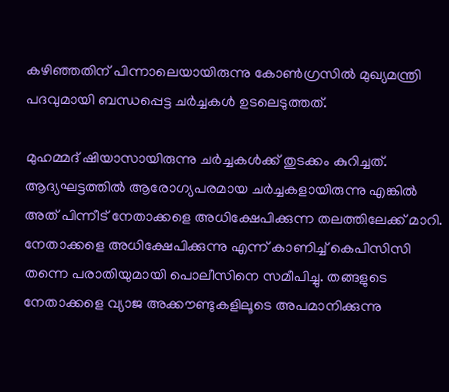കഴിഞ്ഞതിന് പിന്നാലെയായിരുന്നു കോണ്‍ഗ്രസില്‍ മുഖ്യമന്ത്രി പദവുമായി ബന്ധപ്പെട്ട ചര്‍ച്ചകള്‍ ഉടലെടുത്തത്.

മുഹമ്മദ് ഷിയാസായിരുന്നു ചര്‍ച്ചകള്‍ക്ക് തുടക്കം കുറിച്ചത്. ആദ്യഘട്ടത്തില്‍ ആരോഗ്യപരമായ ചര്‍ച്ചകളായിരുന്നു എങ്കില്‍ അത് പിന്നീട് നേതാക്കളെ അധിക്ഷേപിക്കുന്ന തലത്തിലേക്ക് മാറി. നേതാക്കളെ അധിക്ഷേപിക്കുന്നു എന്ന് കാണിച്ച് കെപിസിസി തന്നെ പരാതിയുമായി പൊലീസിനെ സമീപിച്ചു. തങ്ങളുടെ നേതാക്കളെ വ്യാജ അക്കൗണ്ടുകളിലൂടെ അപമാനിക്കുന്നു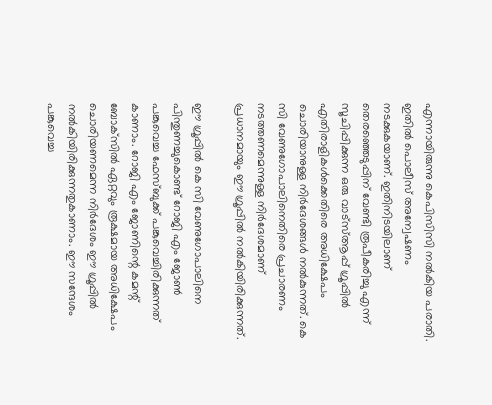എന്നായിരുന്നു കെപിസിസി നല്‍കിയ പരാതി. ഇതില്‍ പൊലീസ് അന്വേഷണം നടക്കുകയാണ്. ഇതിനിടയിലാണ് തെരഞ്ഞെടുപ്പിന് വേണ്ടി രൂപീകരിച്ചു എന്ന് സൂചിപ്പിക്കുന്ന ഒരു വാട്‌സ്ആപ്പ് ഗ്രൂപ്പില്‍ എതിരാളികള്‍ക്കെതിരെ അധിക്ഷേപം ചൊരിയാനുള്ള നിര്‍ദേശങ്ങള്‍ നല്‍കുന്നത്. കെ സി വേണുഗോപാലിനെതിരെ പ്രചാരണം നടത്തണമെന്നുള്ള നിര്‍ദേശമാണ് പ്രധാനമായും ഈ ഗ്രൂപ്പില്‍ നല്‍കിയിരിക്കുന്നത്.

ഈ ഗ്രൂപ്പില്‍ കെ സി വേണുഗോപാലിനെ പിന്തുണച്ചുകൊണ്ട് റോജി എം ജോണ്‍ പങ്കുവെച്ച ഫേസ്ബുക്ക് പങ്കുവെച്ചിരിക്കുന്നത് കാണാം. റോജി എം ജോണിന്റെ കമന്റ് ബോക്‌സില്‍ ഏറ്റവും രൂക്ഷമായ അധിക്ഷേപം ചൊരിയണമെന്ന നിര്‍ദേശം ഈ ഗ്രൂപ്പില്‍ നല്‍കിയിരിക്കുന്നതുകാണാം. ഈ സന്ദേശം പങ്കുവെച്ച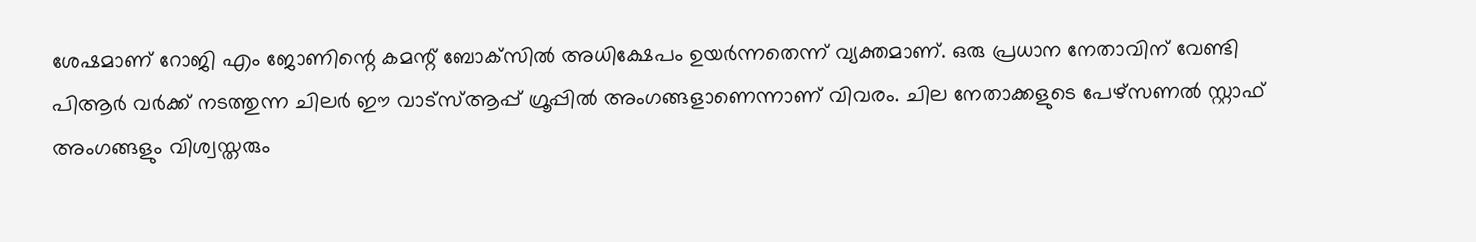ശേഷമാണ് റോജി എം ജോണിന്റെ കമന്റ് ബോക്‌സില്‍ അധിക്ഷേപം ഉയര്‍ന്നതെന്ന് വ്യക്തമാണ്. ഒരു പ്രധാന നേതാവിന് വേണ്ടി പിആര്‍ വര്‍ക്ക് നടത്തുന്ന ചിലര്‍ ഈ വാട്‌സ്ആപ്പ് ഗ്രൂപ്പില്‍ അംഗങ്ങളാണെന്നാണ് വിവരം. ചില നേതാക്കളുടെ പേഴ്‌സണല്‍ സ്റ്റാഫ് അംഗങ്ങളും വിശ്വസ്തരും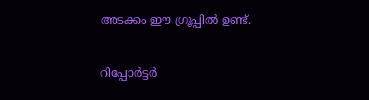അടക്കം ഈ ഗ്രൂപ്പില്‍ ഉണ്ട്.

റിപ്പോർട്ടർ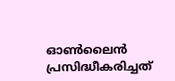ഓൺലൈൻ പ്രസിദ്ധീകരിച്ചത്